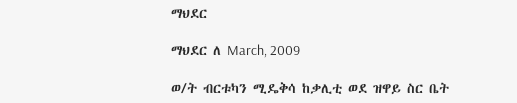ማህደር

ማህደር ለ March, 2009

ወ/ት ብርቱካን ሚዴቅሳ ከቃሊቲ ወደ ዝዋይ ስር ቤት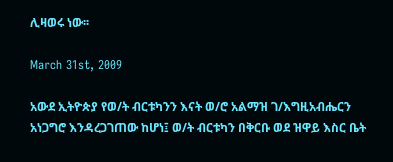ሊዛወሩ ነው፡፡

March 31st, 2009

አውደ ኢትዮጵያ የወ/ት ብርቱካንን እናት ወ/ሮ አልማዝ ገ/እግዚአብሔርን አነጋግሮ እንዳረጋገጠው ከሆነ፤ ወ/ት ብርቱካን በቅርቡ ወደ ዝዋይ እስር ቤት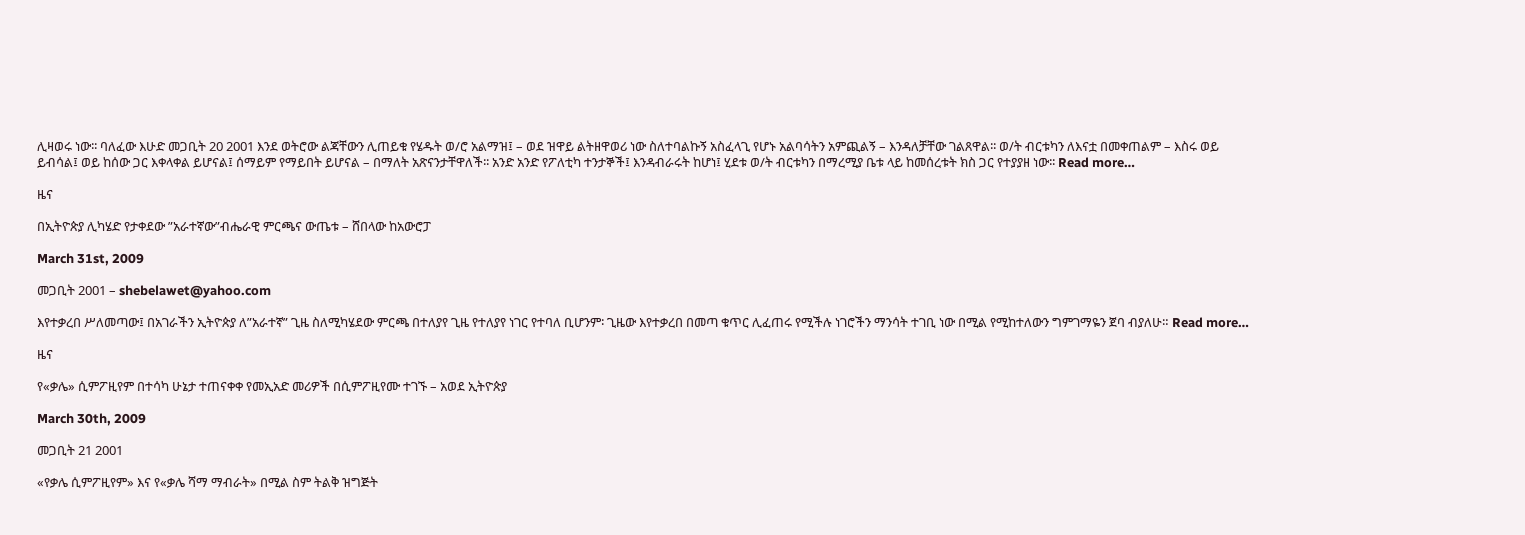ሊዛወሩ ነው፡፡ ባለፈው እሁድ መጋቢት 20 2001 እንደ ወትሮው ልጃቸውን ሊጠይቁ የሄዱት ወ/ሮ አልማዝ፤ – ወደ ዝዋይ ልትዘዋወሪ ነው ስለተባልኩኝ አስፈላጊ የሆኑ አልባሳትን አምጪልኝ – እንዳለቻቸው ገልጸዋል፡፡ ወ/ት ብርቱካን ለእናቷ በመቀጠልም – እስሩ ወይ ይብሳል፤ ወይ ከሰው ጋር እቀላቀል ይሆናል፤ ሰማይም የማይበት ይሆናል – በማለት አጽናንታቸዋለች፡፡ አንድ አንድ የፖለቲካ ተንታኞች፤ እንዳብራሩት ከሆነ፤ ሂደቱ ወ/ት ብርቱካን በማረሚያ ቤቱ ላይ ከመሰረቱት ክስ ጋር የተያያዘ ነው፡፡ Read more…

ዜና

በኢትዮጵያ ሊካሄድ የታቀደው ”አራተኛው”ብሔራዊ ምርጫና ውጤቱ – ሸበላው ከአውሮፓ

March 31st, 2009

መጋቢት 2001 – shebelawet@yahoo.com

እየተቃረበ ሥለመጣው፤ በአገራችን ኢትዮጵያ ለ”አራተኛ” ጊዜ ስለሚካሄደው ምርጫ በተለያየ ጊዜ የተለያየ ነገር የተባለ ቢሆንም፡ ጊዜው እየተቃረበ በመጣ ቁጥር ሊፈጠሩ የሚችሉ ነገሮችን ማንሳት ተገቢ ነው በሚል የሚከተለውን ግምገማዬን ጀባ ብያለሁ። Read more…

ዜና

የ«ቃሌ» ሲምፖዚየም በተሳካ ሁኔታ ተጠናቀቀ የመኢአድ መሪዎች በሲምፖዚየሙ ተገኙ – አወደ ኢትዮጵያ

March 30th, 2009

መጋቢት 21 2001

«የቃሌ ሲምፖዚየም» እና የ«ቃሌ ሻማ ማብራት» በሚል ስም ትልቅ ዝግጅት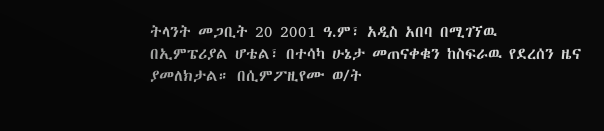ትላንት መጋቢት 20 2001 ዓ.ም፣ አዲስ አበባ በሚገኘዉ በኢምፔሪያል ሆቴል፣ በተሳካ ሁኔታ መጠናቀቁን ከስፍራዉ የደረሰን ዜና ያመለክታል። በሲምፖዚየሙ ወ/ት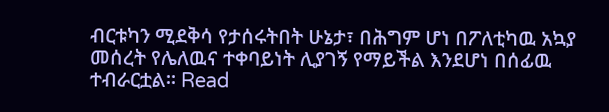ብርቱካን ሚደቅሳ የታሰሩትበት ሁኔታ፣ በሕግም ሆነ በፖለቲካዉ አኳያ መሰረት የሌለዉና ተቀባይነት ሊያገኝ የማይችል እንደሆነ በሰፊዉ ተብራርቷል። Read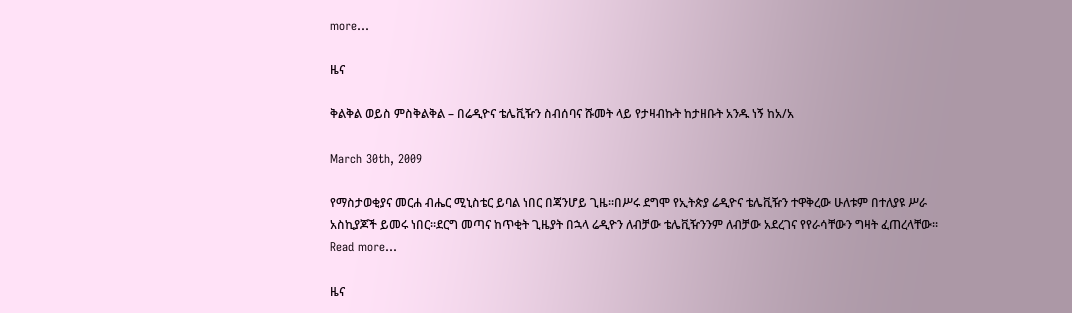more…

ዜና

ቅልቅል ወይስ ምስቅልቅል – በሬዲዮና ቴሌቪዥን ስብሰባና ሹመት ላይ የታዛብኩት ከታዘቡት አንዱ ነኝ ከአ/አ

March 30th, 2009

የማስታወቂያና መርሐ ብሔር ሚኒስቴር ይባል ነበር በጃንሆይ ጊዜ፡፡በሥሩ ደግሞ የኢትጵያ ሬዲዮና ቴሌቪዥን ተዋቅረው ሁለቱም በተለያዩ ሥራ አስኪያጆች ይመሩ ነበር፡፡ደርግ መጣና ከጥቂት ጊዜያት በኋላ ሬዲዮን ለብቻው ቴሌቪዥንንም ለብቻው አደረገና የየራሳቸውን ግዛት ፈጠረላቸው፡፡ Read more…

ዜና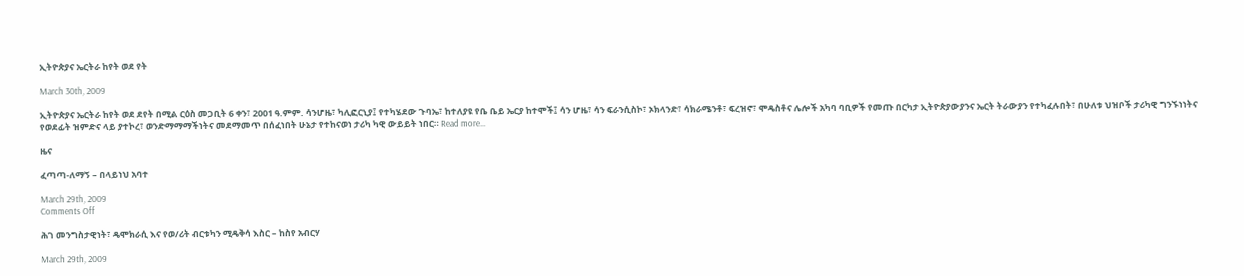ኢትዮጵያና ኤርትራ ከየት ወደ የት

March 30th, 2009

ኢትዮጵያና ኤርትራ ከየት ወደ ደየት በሚል ርዕስ መጋቢት 6 ቀን፣ 2001 ዓ.ምም. ሳንሆዜ፣ ካሊፎርኒያ፤ የተካሄደው ጉባኤ፣ ከተለያዩ የቤ ቤይ ኤርያ ከተሞች፤ ሳን ሆዜ፣ ሳን ፍራንሲስኮ፣ ኦክላንድ፣ ሳክራሜንቶ፣ ፍረዝኖ፣ ሞዴስቶና ሌሎች አካባ ባቢዎች የመጡ በርካታ ኢትዮጵያውያንና ኤርት ትራውያን የተካፈሉበት፣ በሁለቱ ህዝቦች ታሪካዊ ግንኙነነትና የወደፊት ዝምድና ላይ ያተኮረ፣ ወንድማማማችነትና መደማመጥ በሰፈነበት ሁኔታ የተከናወነ ታሪካ ካዊ ውይይት ነበር። Read more…

ዜና

ፈጣጣ-ለማኝ – በላይነህ አባተ

March 29th, 2009
Comments Off

ሕገ መንግስታዊነት፣ ዴሞክራሲ እና የወ/ሪት ብርቱካን ሚዴቅሳ እስር – ከስየ አብርሃ

March 29th, 2009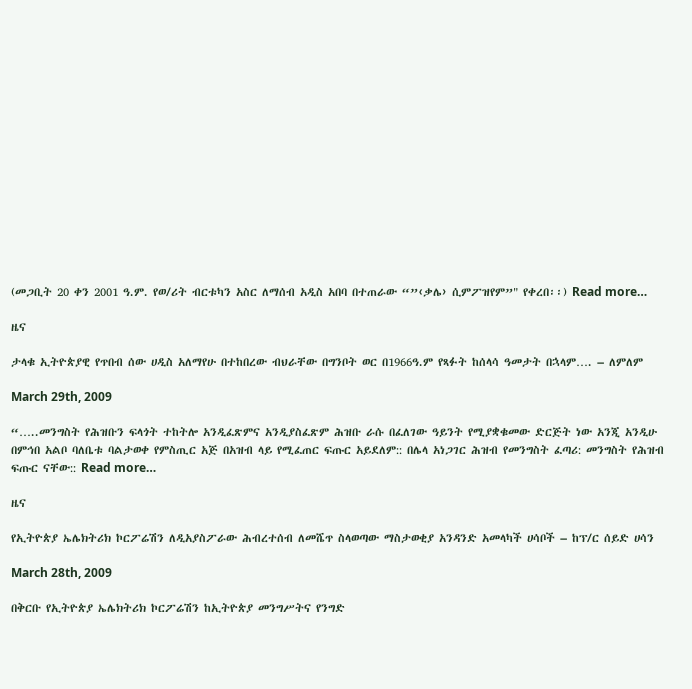(መጋቢት 20 ቀን 2001 ዓ.ም. የወ/ሪት ብርቱካን አስር ለማሰብ አዲስ አበባ በተጠራው “”‹ቃሌ› ሲምፖዝየም”" የቀረበ፡፡) Read more…

ዜና

ታላቁ ኢትዮጵያዊ የጥበብ ሰው ሀዲስ አለማየሁ በተከበረው ብህራቸው በግንቦት ወር በ1966ዓ.ም የጻፉት ከሰላሳ ዓመታት በኋላም…. – ለምለም

March 29th, 2009

“…..መንግስት የሕዝቡን ፍላጎት ተከትሎ አንዲፈጽምና አንዲያስፈጽም ሕዝቡ ራሱ በፈለገው ዓይንት የሚያቋቁመው ድርጅት ነው አንጂ አንዲሁ በምኅበ አልቦ ባለቤቱ ባልታወቀ የምስጢር አጅ በአዝብ ላይ የሚፈጠር ፍጡር አይደለም:: በሌላ አነጋገር ሕዝብ የመንግስት ፈጣሪ: መንግስት የሕዝብ ፍጡር ናቸው:: Read more…

ዜና

የኢትዮጵያ ኤሌክትሪክ ኮርፖሬሽን ለዲአያስፖራው ሕብረተሰብ ለመሼጥ ስላወጣው ማስታወቂያ አንዳንድ አመላካች ሀሳቦች – ከፕ/ር ሰይድ ሀሳን

March 28th, 2009

በቅርቡ የኢትዮጵያ ኤሌክትሪክ ኮርፖሬሽን ከኢትዮጵያ መንግሥትና የንግድ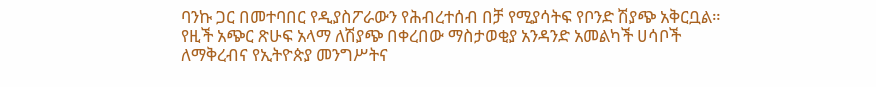ባንኩ ጋር በመተባበር የዲያስፖራውን የሕብረተሰብ በቻ የሚያሳትፍ የቦንድ ሽያጭ አቅርቧል። የዚች አጭር ጽሁፍ አላማ ለሽያጭ በቀረበው ማስታወቂያ አንዳንድ አመልካች ሀሳቦች ለማቅረብና የኢትዮጵያ መንግሥትና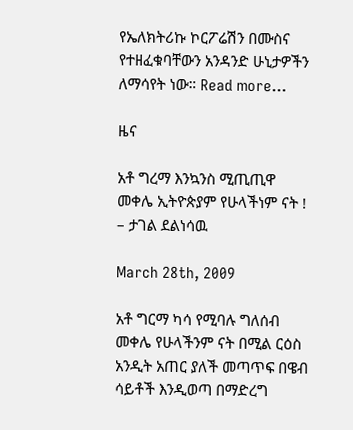የኤለክትሪኩ ኮርፖሬሽን በሙስና የተዘፈቁባቸውን አንዳንድ ሁኒታዎችን ለማሳየት ነው። Read more…

ዜና

አቶ ግረማ እንኳንስ ሚጢጢዋ መቀሌ ኢትዮጵያም የሁላችነም ናት ! – ታገል ደልነሳዉ

March 28th, 2009

አቶ ግርማ ካሳ የሚባሉ ግለሰብ መቀሌ የሁላችንም ናት በሚል ርዕስ አንዲት አጠር ያለች መጣጥፍ በዌብ ሳይቶች እንዲወጣ በማድረግ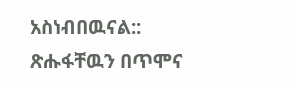አስነብበዉናል:: ጽሑፋቸዉን በጥሞና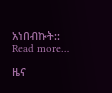አነበብኩት:: Read more…

ዜና